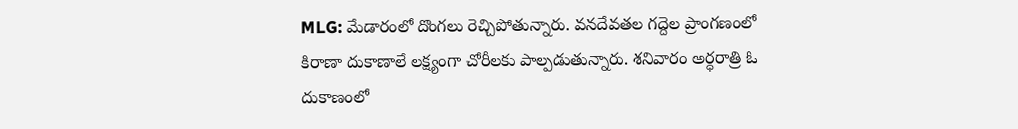MLG: మేడారంలో దొంగలు రెచ్చిపోతున్నారు. వనదేవతల గద్దెల ప్రాంగణంలో కిరాణా దుకాణాలే లక్ష్యంగా చోరీలకు పాల్పడుతున్నారు. శనివారం అర్ధరాత్రి ఓ దుకాణంలో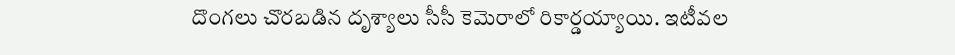దొంగలు చొరబడిన దృశ్యాలు సీసీ కెమెరాలో రికార్డయ్యాయి. ఇటీవల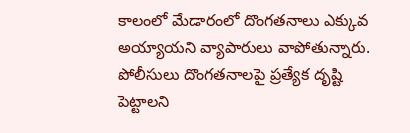కాలంలో మేడారంలో దొంగతనాలు ఎక్కువ అయ్యాయని వ్యాపారులు వాపోతున్నారు. పోలీసులు దొంగతనాలపై ప్రత్యేక దృష్టి పెట్టాలని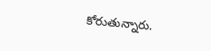కోరుతున్నారు.